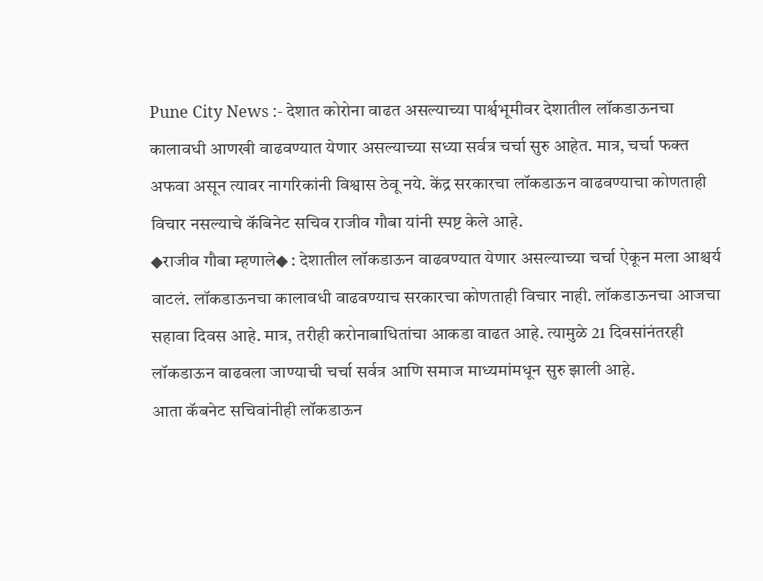Pune City News :- देशात कोरोना वाढत असल्याच्या पार्श्वभूमीवर देशातील लॉकडाऊनचा कालावधी आणखी वाढवण्यात येणार असल्याच्या सध्या सर्वत्र चर्चा सुरु आहेत. मात्र, चर्चा फक्त अफवा असून त्यावर नागरिकांनी विश्वास ठेवू नये. केंद्र सरकारचा लॉकडाऊन वाढवण्याचा कोणताही विचार नसल्याचे कॅबिनेट सचिव राजीव गौबा यांनी स्पष्ट केले आहे.
◆राजीव गौबा म्हणाले◆ : देशातील लॉकडाऊन वाढवण्यात येणार असल्याच्या चर्चा ऐकून मला आश्चर्य वाटलं. लॉकडाऊनचा कालावधी वाढवण्याच सरकारचा कोणताही विचार नाही. लॉकडाऊनचा आजचा सहावा दिवस आहे. मात्र, तरीही करोनाबाधितांचा आकडा वाढत आहे. त्यामुळे 21 दिवसांनंतरही लॉकडाऊन वाढवला जाण्याची चर्चा सर्वत्र आणि समाज माध्यमांमधून सुरु झाली आहे.
आता कॅबनेट सचिवांनीही लॉकडाऊन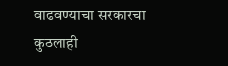वाढवण्याचा सरकारचा कुठलाही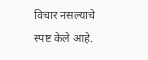विचार नसल्याचे स्पष्ट केले आहे.